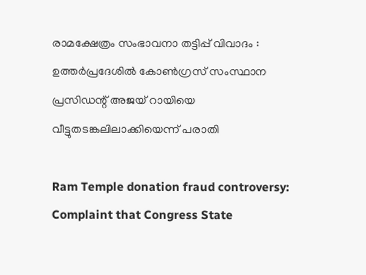രാമക്ഷേത്രം സംഭാവനാ തട്ടിപ്പ് വിവാദം : ഉത്തർപ്രദേശിൽ കോൺഗ്രസ് സംസ്ഥാന പ്രസിഡന്റ് അജയ് റായിയെ വീട്ടുതടങ്കലിലാക്കിയെന്ന് പരാതി

Ram Temple donation fraud controversy: Complaint that Congress State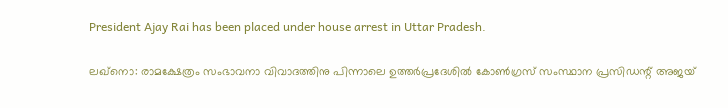President Ajay Rai has been placed under house arrest in Uttar Pradesh.

ലഖ്നൊ: രാമക്ഷേത്രം സംഭാവനാ വിവാദത്തിനു പിന്നാലെ ഉത്തർപ്രദേശിൽ കോൺഗ്രസ് സംസ്ഥാന പ്രസിഡന്റ് അജയ്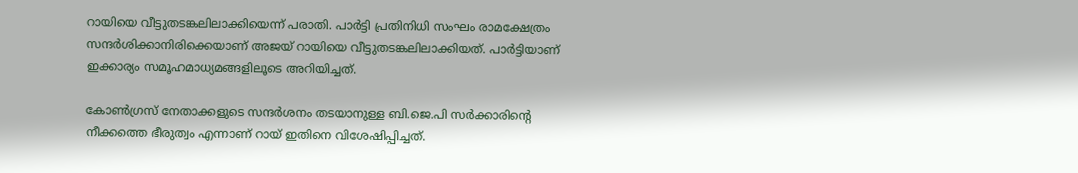റായിയെ വീട്ടുതടങ്കലിലാക്കിയെന്ന് പരാതി. പാർട്ടി പ്രതിനിധി സംഘം രാമക്ഷേത്രം സന്ദർശിക്കാനിരിക്കെയാണ് അജയ് റായിയെ വീട്ടുതടങ്കലിലാക്കിയത്. പാർട്ടിയാണ് ഇക്കാര്യം സമൂഹമാധ്യമങ്ങളിലൂടെ അറിയിച്ചത്.

കോൺഗ്രസ് നേതാക്കളുടെ സന്ദർശനം തടയാനുള്ള ബി.ജെ.പി സർക്കാരിന്റെ നീക്കത്തെ ഭീരുത്വം എന്നാണ് റായ് ഇതിനെ വിശേഷിപ്പിച്ചത്.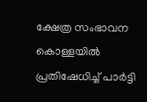ക്ഷേത്ര സംഭാവന കൊള്ളയിൽ പ്രതിഷേധിച്ച് പാർട്ടി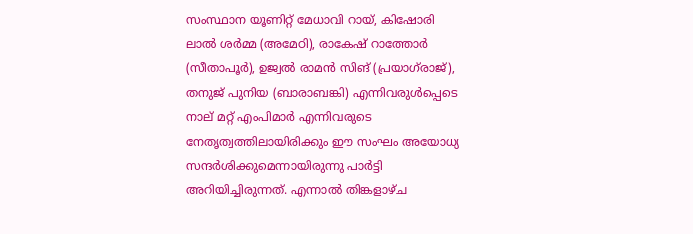സംസ്ഥാന യൂണിറ്റ് മേധാവി റായ്, കിഷോരി ലാൽ ശർമ്മ (അമേഠി), രാകേഷ് റാത്തോർ (സീതാപൂർ), ഉജ്വൽ രാമൻ സിങ് (പ്രയാഗ്‌രാജ്), തനുജ് പുനിയ (ബാരാബങ്കി) എന്നിവരുൾപ്പെടെ നാല് മറ്റ് എംപിമാർ എന്നിവരുടെ നേതൃത്വത്തിലായിരിക്കും ഈ സംഘം അയോധ്യ സന്ദർശിക്കുമെന്നായിരുന്നു പാർട്ടി അറിയിച്ചിരുന്നത്. എന്നാൽ തിങ്കളാഴ്ച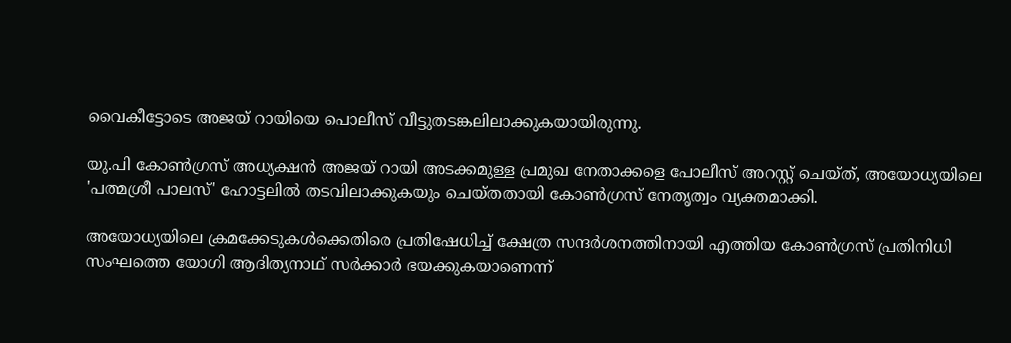വൈകീട്ടോടെ അജയ് റായിയെ പൊലീസ് വീട്ടുതടങ്കലിലാക്കുകയായിരുന്നു.

യു.പി കോൺഗ്രസ് അധ്യക്ഷൻ അജയ് റായി അടക്കമുള്ള പ്രമുഖ നേതാക്കളെ പോലീസ് അറസ്റ്റ് ചെയ്ത്, അയോധ്യയിലെ 'പത്മശ്രീ പാലസ്' ഹോട്ടലിൽ തടവിലാക്കുകയും ചെയ്തതായി കോൺഗ്രസ് നേതൃത്വം വ്യക്തമാക്കി.

അയോധ്യയിലെ ക്രമക്കേടുകൾക്കെതിരെ പ്രതിഷേധിച്ച് ക്ഷേത്ര സന്ദർശനത്തിനായി എത്തിയ കോൺഗ്രസ് പ്രതിനിധി സംഘത്തെ യോഗി ആദിത്യനാഥ് സർക്കാർ ഭയക്കുകയാണെന്ന്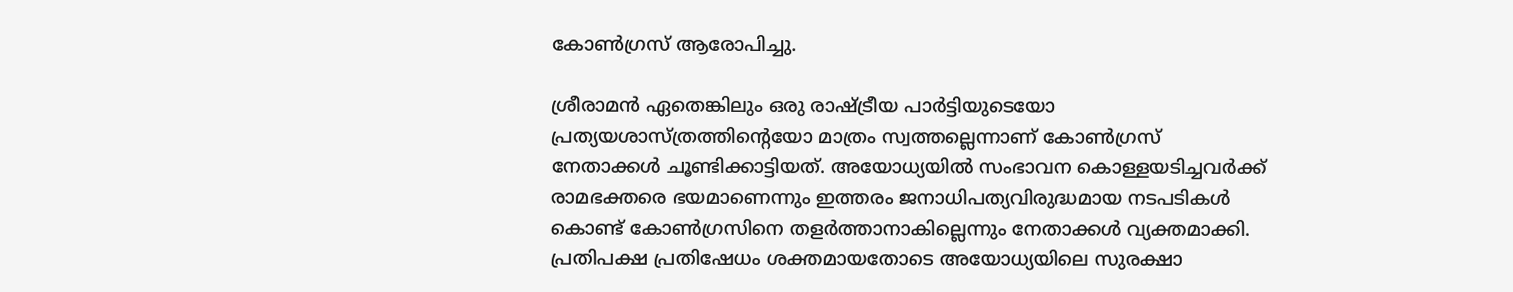കോൺഗ്രസ് ആരോപിച്ചു.

ശ്രീരാമൻ ഏതെങ്കിലും ഒരു രാഷ്ട്രീയ പാർട്ടിയുടെയോ പ്രത്യയശാസ്ത്രത്തിന്റെയോ മാത്രം സ്വത്തല്ലെന്നാണ് കോൺഗ്രസ് നേതാക്കൾ ചൂണ്ടിക്കാട്ടിയത്. അയോധ്യയിൽ സംഭാവന കൊള്ളയടിച്ചവർക്ക് രാമഭക്തരെ ഭയമാണെന്നും ഇത്തരം ജനാധിപത്യവിരുദ്ധമായ നടപടികൾ കൊണ്ട് കോൺഗ്രസിനെ തളർത്താനാകില്ലെന്നും നേതാക്കൾ വ്യക്തമാക്കി. പ്രതിപക്ഷ പ്രതിഷേധം ശക്തമായതോടെ അയോധ്യയിലെ സുരക്ഷാ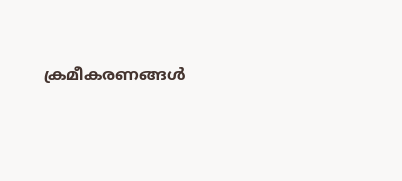ക്രമീകരണങ്ങൾ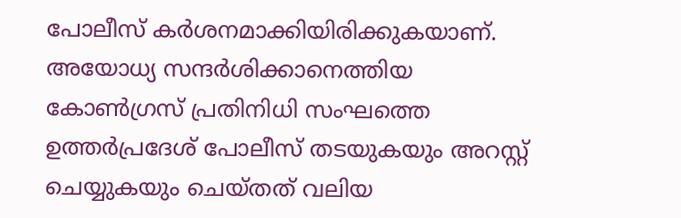പോലീസ് കർശനമാക്കിയിരിക്കുകയാണ്. അയോധ്യ സന്ദർശിക്കാനെത്തിയ കോൺഗ്രസ് പ്രതിനിധി സംഘത്തെ ഉത്തർപ്രദേശ് പോലീസ് തടയുകയും അറസ്റ്റ് ചെയ്യുകയും ചെയ്തത് വലിയ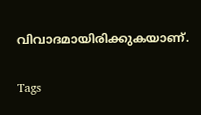വിവാദമായിരിക്കുകയാണ്.

Tags